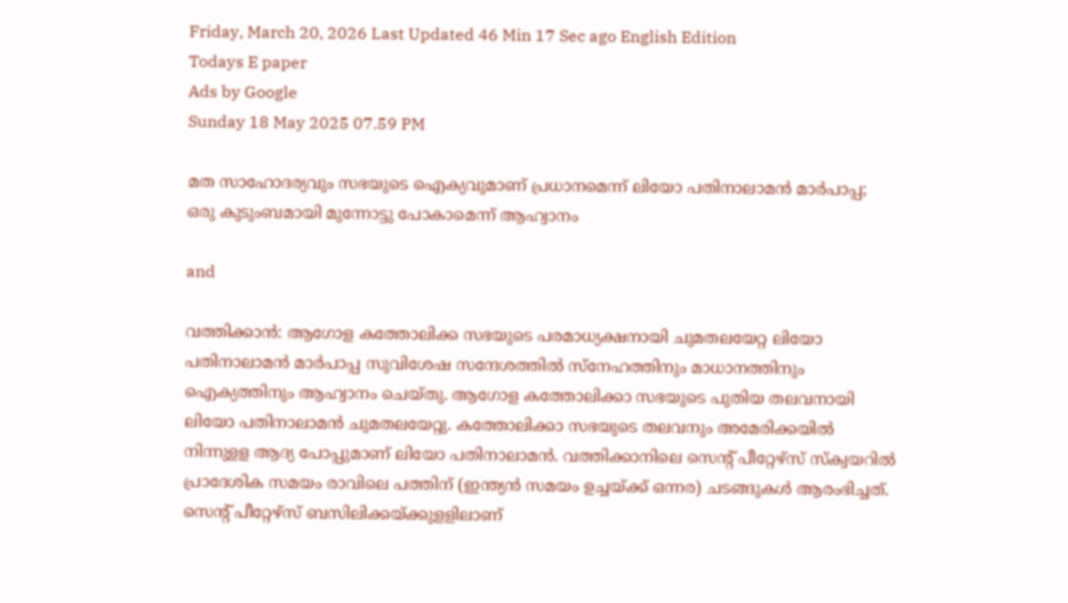Friday, March 20, 2026 Last Updated 46 Min 17 Sec ago English Edition
Todays E paper
Ads by Google
Sunday 18 May 2025 07.59 PM

മത സാഹോദര്യവും സഭയുടെ ഐക്യവുമാണ് പ്രധാനമെന്ന് ലിയോ പതിനാലാമൻ മാർപാപ്പ; ഒരു കുടുംബമായി മുന്നോട്ടു പോകാമെന്ന് ആഹ്വാനം

and

വത്തിക്കാന്‍: ആഗോള കത്തോലിക്ക സഭയുടെ പരമാധ്യക്ഷനായി ചുമതലയേറ്റ ലിയോ പതിനാലാമൻ മാർപാപ്പ സുവിശേഷ സന്ദേശത്തിൽ സ്നേഹത്തിനും മാധാനത്തിനും ഐക്യത്തിനും ആഹ്വാനം ചെയ്തു. ആഗോള കത്തോലിക്കാ സഭയുടെ പുതിയ തലവനായി ലിയോ പതിനാലാമന്‍ ചുമതലയേറ്റു. കത്തോലിക്കാ സഭയുടെ തലവനും അമേരിക്കയില്‍ നിന്നുളള ആദ്യ പോപ്പുമാണ് ലിയോ പതിനാലാമന്‍. വത്തിക്കാനിലെ സെന്റ് പീറ്റേഴ്‌സ് സ്‌ക്വയറില്‍ പ്രാദേശിക സമയം രാവിലെ പത്തിന് (ഇന്ത്യന്‍ സമയം ഉച്ചയ്ക്ക് ഒന്നര) ചടങ്ങുകള്‍ ആരംഭിച്ചത്. സെന്റ് പീറ്റേഴ്‌സ് ബസിലിക്കയ്ക്കുളളിലാണ്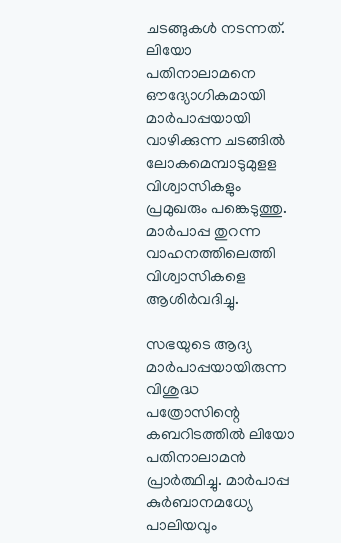ചടങ്ങുകള്‍ നടന്നത്. ലിയോ പതിനാലാമനെ ഔദ്യോഗികമായി മാര്‍പാപ്പയായി വാഴിക്കുന്ന ചടങ്ങില്‍ ലോകമെമ്പാടുമുളള വിശ്വാസികളും പ്രമുഖരും പങ്കെടുത്തു. മാര്‍പാപ്പ തുറന്ന വാഹനത്തിലെത്തി വിശ്വാസികളെ ആശിര്‍വദിച്ചു.

സഭയുടെ ആദ്യ മാര്‍പാപ്പയായിരുന്ന വിശുദ്ധ പത്രോസിന്റെ കബറിടത്തില്‍ ലിയോ പതിനാലാമന്‍ പ്രാര്‍ത്ഥിച്ചു. മാര്‍പാപ്പ കുര്‍ബാനമധ്യേ പാലിയവും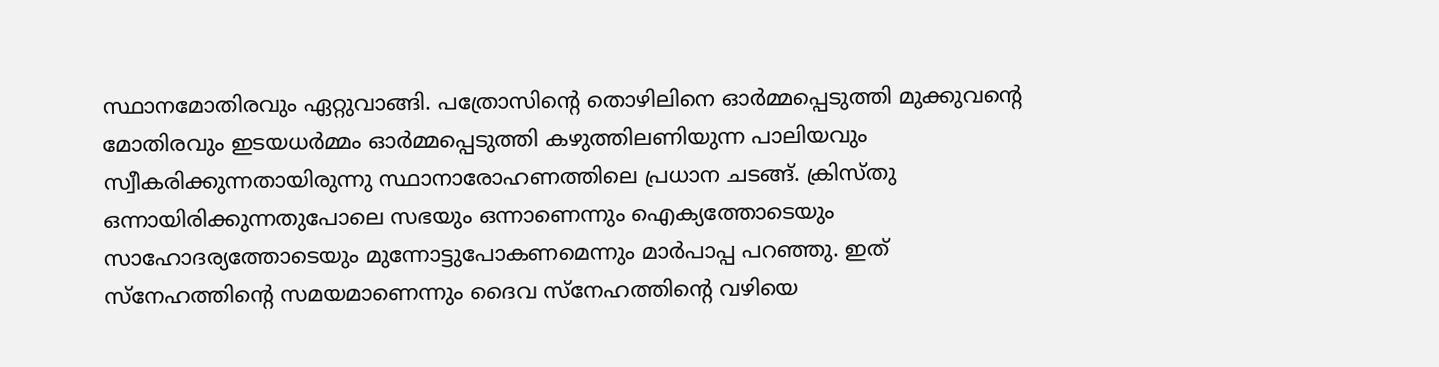സ്ഥാനമോതിരവും ഏറ്റുവാങ്ങി. പത്രോസിന്റെ തൊഴിലിനെ ഓര്‍മ്മപ്പെടുത്തി മുക്കുവന്റെ മോതിരവും ഇടയധര്‍മ്മം ഓര്‍മ്മപ്പെടുത്തി കഴുത്തിലണിയുന്ന പാലിയവും സ്വീകരിക്കുന്നതായിരുന്നു സ്ഥാനാരോഹണത്തിലെ പ്രധാന ചടങ്ങ്. ക്രിസ്തു ഒന്നായിരിക്കുന്നതുപോലെ സഭയും ഒന്നാണെന്നും ഐക്യത്തോടെയും സാഹോദര്യത്തോടെയും മുന്നോട്ടുപോകണമെന്നും മാര്‍പാപ്പ പറഞ്ഞു. ഇത് സ്‌നേഹത്തിന്റെ സമയമാണെന്നും ദൈവ സ്‌നേഹത്തിന്റെ വഴിയെ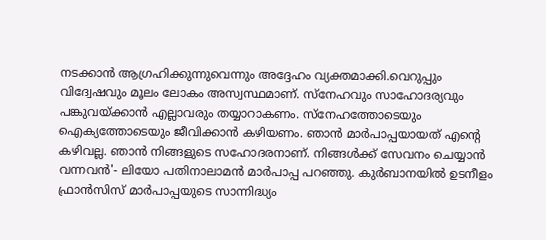നടക്കാന്‍ ആഗ്രഹിക്കുന്നുവെന്നും അദ്ദേഹം വ്യക്തമാക്കി.വെറുപ്പും വിദ്വേഷവും മൂലം ലോകം അസ്വസ്ഥമാണ്. സ്‌നേഹവും സാഹോദര്യവും പങ്കുവയ്ക്കാന്‍ എല്ലാവരും തയ്യാറാകണം. സ്‌നേഹത്തോടെയും ഐക്യത്തോടെയും ജീവിക്കാന്‍ കഴിയണം. ഞാന്‍ മാര്‍പാപ്പയായത് എന്റെ കഴിവല്ല. ഞാന്‍ നിങ്ങളുടെ സഹോദരനാണ്. നിങ്ങള്‍ക്ക് സേവനം ചെയ്യാന്‍ വന്നവന്‍'- ലിയോ പതിനാലാമന്‍ മാര്‍പാപ്പ പറഞ്ഞു. കുര്‍ബാനയില്‍ ഉടനീളം ഫ്രാന്‍സിസ് മാര്‍പാപ്പയുടെ സാന്നിദ്ധ്യം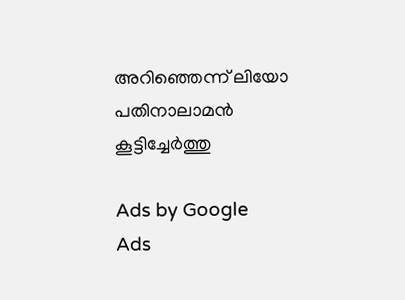അറിഞ്ഞെന്ന് ലിയോ പതിനാലാമന്‍ കൂട്ടിച്ചേര്‍ത്തു

Ads by Google
Ads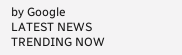by Google
LATEST NEWS
TRENDING NOW